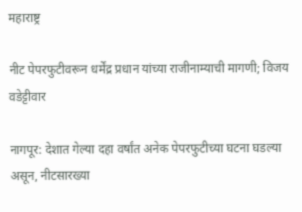महाराष्ट्र

नीट पेपरफुटीवरून धर्मेंद्र प्रधान यांच्या राजीनाम्याची मागणी; विजय वडेट्टीवार

नागपूर: देशात गेल्या दहा वर्षांत अनेक पेपरफुटीच्या घटना घडल्या असून, नीटसारख्या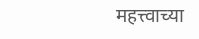महत्त्वाच्या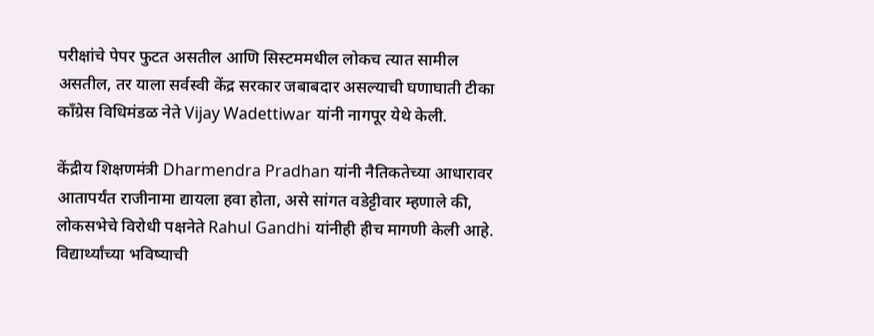परीक्षांचे पेपर फुटत असतील आणि सिस्टममधील लोकच त्यात सामील असतील, तर याला सर्वस्वी केंद्र सरकार जबाबदार असल्याची घणाघाती टीका काँग्रेस विधिमंडळ नेते Vijay Wadettiwar यांनी नागपूर येथे केली.

केंद्रीय शिक्षणमंत्री Dharmendra Pradhan यांनी नैतिकतेच्या आधारावर आतापर्यंत राजीनामा द्यायला हवा होता, असे सांगत वडेट्टीवार म्हणाले की, लोकसभेचे विरोधी पक्षनेते Rahul Gandhi यांनीही हीच मागणी केली आहे. विद्यार्थ्यांच्या भविष्याची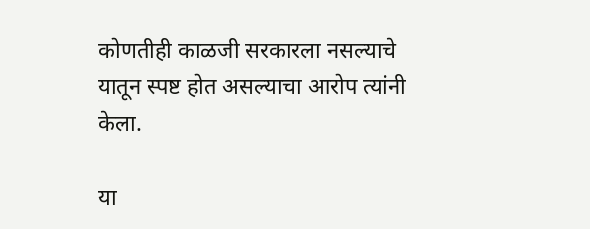कोणतीही काळजी सरकारला नसल्याचे यातून स्पष्ट होत असल्याचा आरोप त्यांनी केला.

या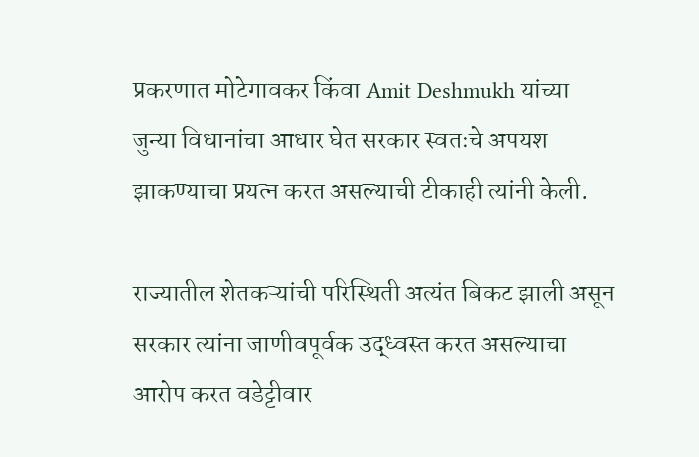प्रकरणात मोटेगावकर किंवा Amit Deshmukh यांच्या जुन्या विधानांचा आधार घेत सरकार स्वतःचे अपयश झाकण्याचा प्रयत्न करत असल्याची टीकाही त्यांनी केली.

राज्यातील शेतकऱ्यांची परिस्थिती अत्यंत बिकट झाली असून सरकार त्यांना जाणीवपूर्वक उद्ध्वस्त करत असल्याचा आरोप करत वडेट्टीवार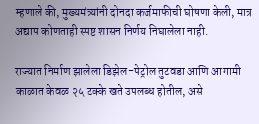म्हणाले की, मुख्यमंत्र्यांनी दोनदा कर्जमाफीची घोषणा केली, मात्र अद्याप कोणताही स्पष्ट शासन निर्णय निघालेला नाही.

राज्यात निर्माण झालेला डिझेल-पेट्रोल तुटवडा आणि आगामी काळात केवळ २५ टक्के खते उपलब्ध होतील, असे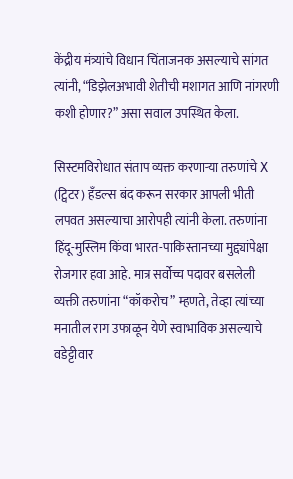केंद्रीय मंत्र्यांचे विधान चिंताजनक असल्याचे सांगत त्यांनी, “डिझेलअभावी शेतीची मशागत आणि नांगरणी कशी होणार?” असा सवाल उपस्थित केला.

सिस्टमविरोधात संताप व्यक्त करणाऱ्या तरुणांचे X (ट्विटर) हँडल्स बंद करून सरकार आपली भीती लपवत असल्याचा आरोपही त्यांनी केला. तरुणांना हिंदू-मुस्लिम किंवा भारत-पाकिस्तानच्या मुद्द्यांपेक्षा रोजगार हवा आहे. मात्र सर्वोच्च पदावर बसलेली व्यक्ती तरुणांना “कॉकरोच” म्हणते, तेव्हा त्यांच्या मनातील राग उफाळून येणे स्वाभाविक असल्याचे वडेट्टीवार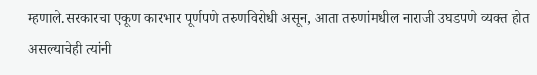म्हणाले.सरकारचा एकूण कारभार पूर्णपणे तरुणविरोधी असून, आता तरुणांमधील नाराजी उघडपणे व्यक्त होत असल्याचेही त्यांनी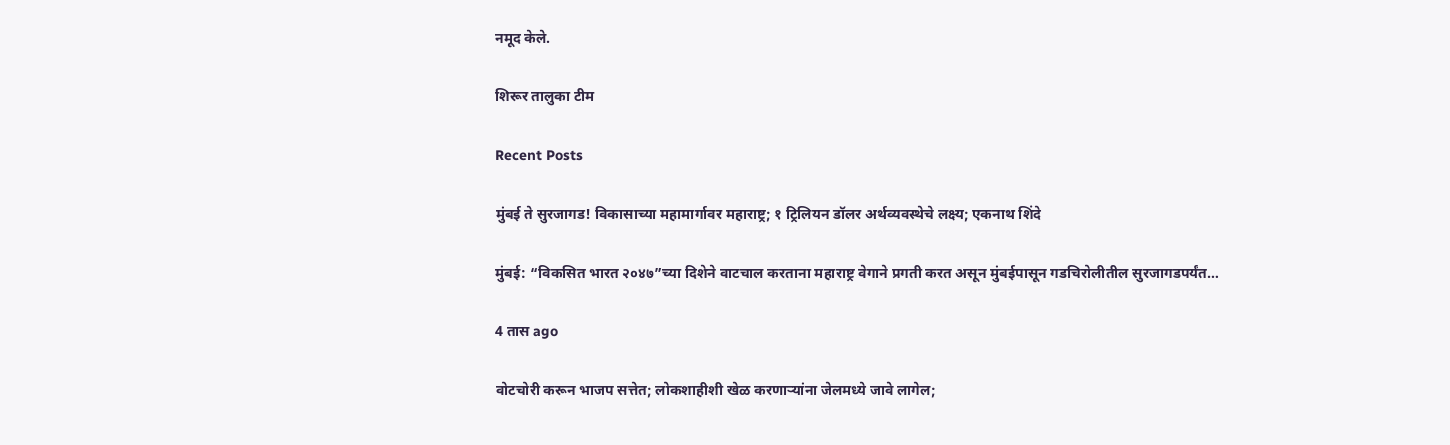नमूद केले.

शिरूर तालुका टीम

Recent Posts

मुंबई ते सुरजागड! विकासाच्या महामार्गावर महाराष्ट्र; १ ट्रिलियन डॉलर अर्थव्यवस्थेचे लक्ष्य; एकनाथ शिंदे

मुंबई: “विकसित भारत २०४७”च्या दिशेने वाटचाल करताना महाराष्ट्र वेगाने प्रगती करत असून मुंबईपासून गडचिरोलीतील सुरजागडपर्यंत…

4 तास ago

वोटचोरी करून भाजप सत्तेत; लोकशाहीशी खेळ करणाऱ्यांना जेलमध्ये जावे लागेल;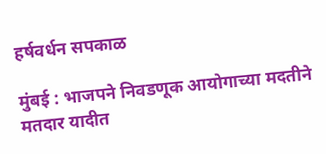हर्षवर्धन सपकाळ

मुंबई : भाजपने निवडणूक आयोगाच्या मदतीने मतदार यादीत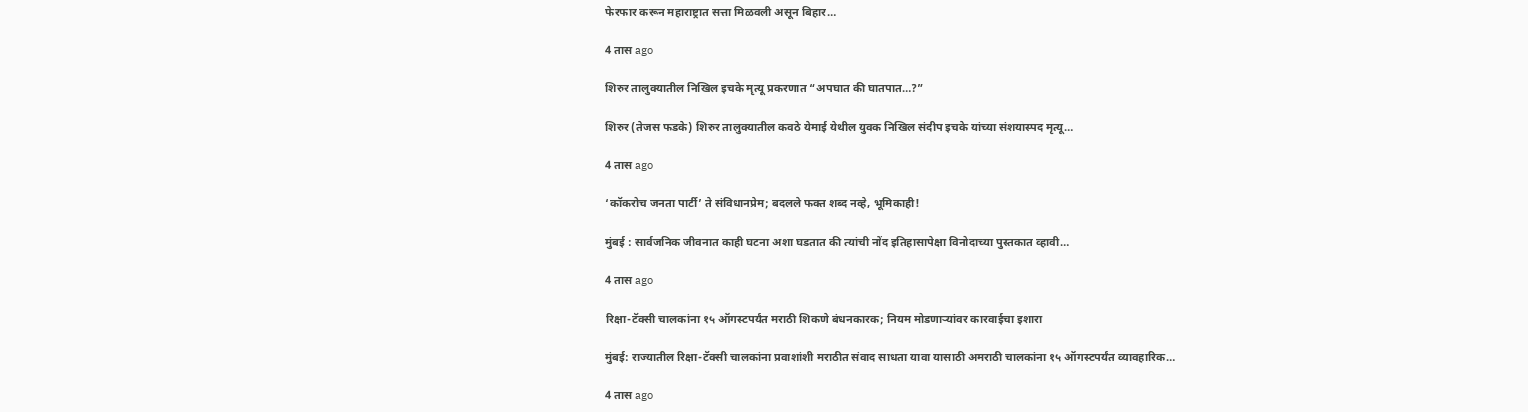फेरफार करून महाराष्ट्रात सत्ता मिळवली असून बिहार…

4 तास ago

शिरुर तालुक्यातील निखिल इचके मृत्यू प्रकरणात “अपघात की घातपात…?”

शिरुर (तेजस फडके) शिरुर तालुक्यातील कवठे येमाई येथील युवक निखिल संदीप इचके यांच्या संशयास्पद मृत्यू…

4 तास ago

‘कॉकरोच जनता पार्टी’ ते संविधानप्रेम; बदलले फक्त शब्द नव्हे, भूमिकाही!

मुंबई : सार्वजनिक जीवनात काही घटना अशा घडतात की त्यांची नोंद इतिहासापेक्षा विनोदाच्या पुस्तकात व्हावी…

4 तास ago

रिक्षा-टॅक्सी चालकांना १५ ऑगस्टपर्यंत मराठी शिकणे बंधनकारक; नियम मोडणाऱ्यांवर कारवाईचा इशारा

मुंबई: राज्यातील रिक्षा-टॅक्सी चालकांना प्रवाशांशी मराठीत संवाद साधता यावा यासाठी अमराठी चालकांना १५ ऑगस्टपर्यंत व्यावहारिक…

4 तास ago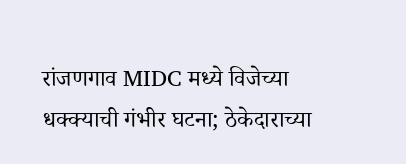रांजणगाव MIDC मध्ये विजेच्या धक्क्याची गंभीर घटना; ठेकेदाराच्या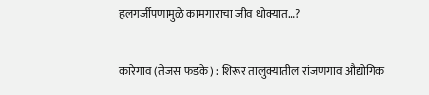हलगर्जीपणामुळे कामगाराचा जीव धोक्यात…?

कारेगाव (तेजस फडके) : शिरूर तालुक्यातील रांजणगाव औद्योगिक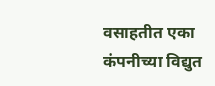वसाहतीत एका कंपनीच्या विद्युत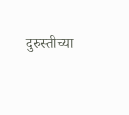दुरुस्तीच्या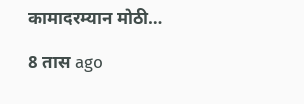कामादरम्यान मोठी…

8 तास ago